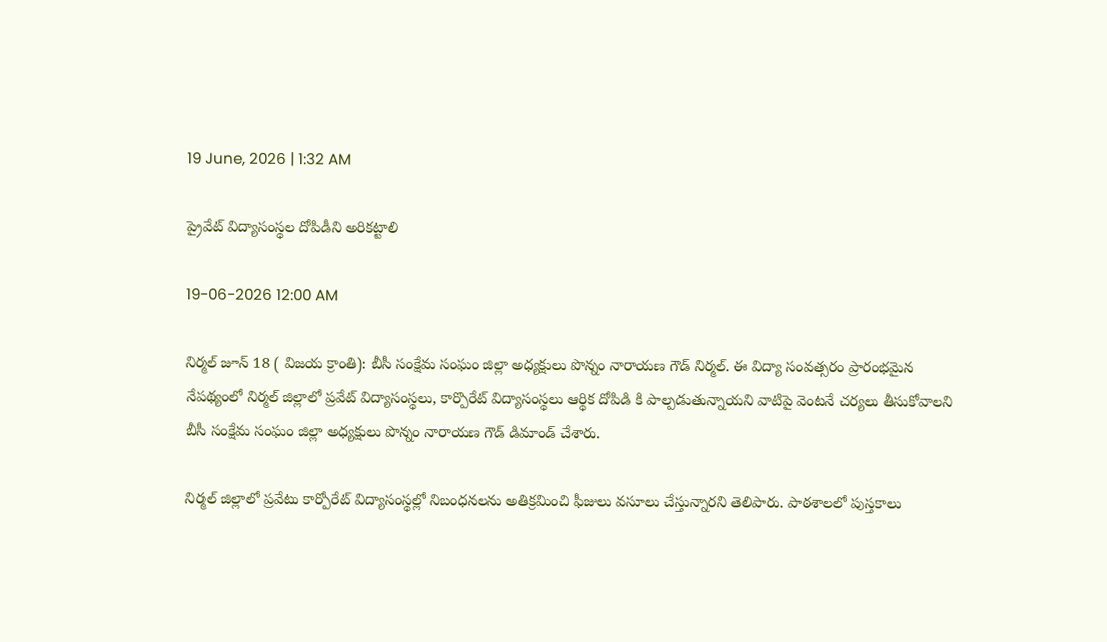19 June, 2026 | 1:32 AM

ప్రైవేట్ విద్యాసంస్థల దోపిడీని అరికట్టాలి

19-06-2026 12:00 AM

నిర్మల్ జూన్ 18 ( విజయ క్రాంతి): బీసీ సంక్షేమ సంఘం జిల్లా అధ్యక్షులు పొన్నం నారాయణ గౌడ్‌ నిర్మల్. ఈ విద్యా సంవత్సరం ప్రారంభమైన నేపథ్యంలో నిర్మల్ జిల్లాలో ప్రవేట్ విద్యాసంస్థలు, కార్పొరేట్ విద్యాసంస్థలు ఆర్థిక దోపిడి కి పాల్పడుతున్నాయని వాటిపై వెంటనే చర్యలు తీసుకోవాలని బీసీ సంక్షేమ సంఘం జిల్లా అధ్యక్షులు పొన్నం నారాయణ గౌడ్ డిమాండ్ చేశారు.

నిర్మల్ జిల్లాలో ప్రవేటు కార్పోరేట్ విద్యాసంస్థల్లో నిబంధనలను అతిక్రమించి ఫీజులు వసూలు చేస్తున్నారని తెలిపారు. పాఠశాలలో పుస్తకాలు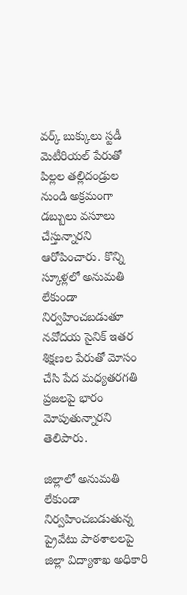వర్క్ బుక్కులు స్టడీ మెటీరియల్ పేరుతో పిల్లల తల్లిదండ్రుల నుండి అక్రమంగా డబ్బులు వసూలు చేస్తున్నారని ఆరోపించారు. కొన్ని స్కూళ్లలో అనుమతి లేకుండా నిర్వహించబడుతూ నవోదయ సైనిక్ ఇతర శిక్షణల పేరుతో మోసం చేసి పేద మధ్యతరగతి ప్రజలపై భారం మోపుతున్నారని తెలిపారు.

జిల్లాలో అనుమతి లేకుండా నిర్వహించబడుతున్న ప్రైవేటు పాఠశాలలపై జిల్లా విద్యాశాఖ అధికారి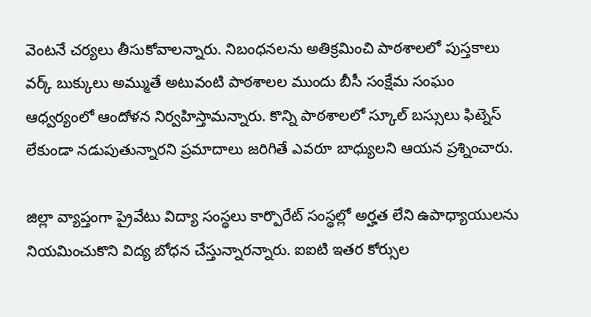వెంటనే చర్యలు తీసుకోవాలన్నారు. నిబంధనలను అతిక్రమించి పాఠశాలలో పుస్తకాలు వర్క్ బుక్కులు అమ్ముతే అటువంటి పాఠశాలల ముందు బీసీ సంక్షేమ సంఘం ఆధ్వర్యంలో ఆందోళన నిర్వహిస్తామన్నారు. కొన్ని పాఠశాలలో స్కూల్ బస్సులు ఫిట్నెస్ లేకుండా నడుపుతున్నారని ప్రమాదాలు జరిగితే ఎవరూ బాధ్యులని ఆయన ప్రశ్నించారు.

జిల్లా వ్యాప్తంగా ప్రైవేటు విద్యా సంస్థలు కార్పొరేట్ సంస్థల్లో అర్హత లేని ఉపాధ్యాయులను నియమించుకొని విద్య బోధన చేస్తున్నారన్నారు. ఐఐటి ఇతర కోర్సుల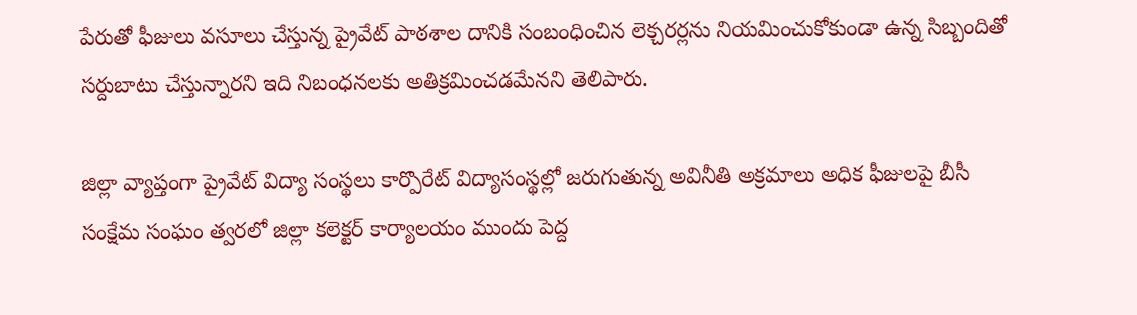పేరుతో ఫీజులు వసూలు చేస్తున్న ప్రైవేట్ పాఠశాల దానికి సంబంధించిన లెక్చరర్లను నియమించుకోకుండా ఉన్న సిబ్బందితో సర్దుబాటు చేస్తున్నారని ఇది నిబంధనలకు అతిక్రమించడమేనని తెలిపారు.

జిల్లా వ్యాప్తంగా ప్రైవేట్ విద్యా సంస్థలు కార్పొరేట్ విద్యాసంస్థల్లో జరుగుతున్న అవినీతి అక్రమాలు అధిక ఫీజులపై బీసీ సంక్షేమ సంఘం త్వరలో జిల్లా కలెక్టర్ కార్యాలయం ముందు పెద్ద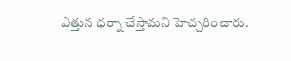ఎత్తున ధర్నా చేస్తామని హెచ్చరించారు.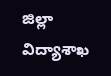జిల్లా విద్యాశాఖ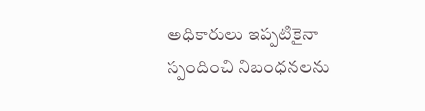అధికారులు ఇప్పటికైనా స్పందించి నిబంధనలను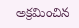అక్రమించిన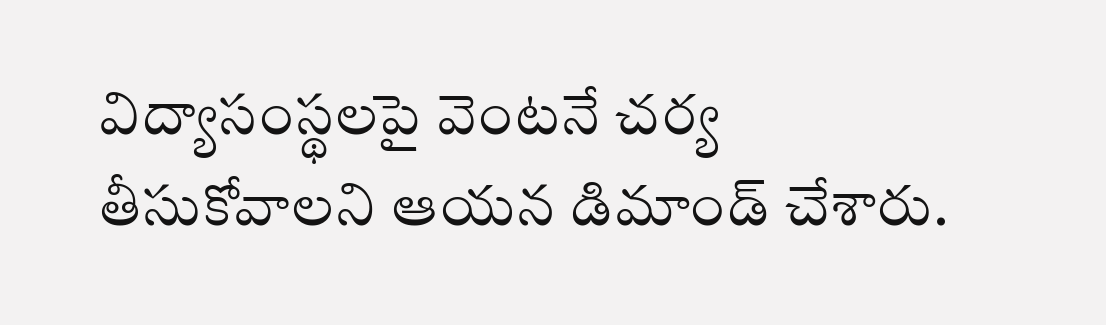విద్యాసంస్థలపై వెంటనే చర్య తీసుకోవాలని ఆయన డిమాండ్ చేశారు.